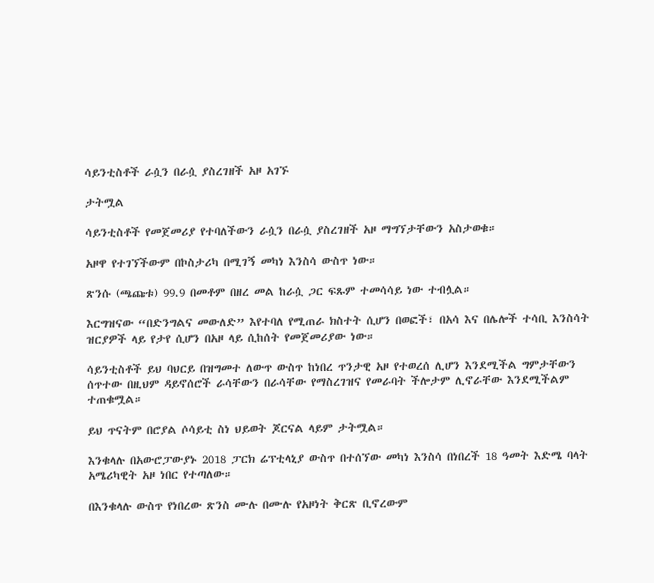ሳይንቲስቶች ራሷን በራሷ ያስረገዘች አዞ አገኙ

ታትሟል

ሳይንቲስቶች የመጀመሪያ የተባለችውን ራሷን በራሷ ያስረገዘች አዞ ማግኘታቸውን አስታወቁ።

አዞዋ የተገኘችውም በኮስታሪካ በሚገኝ መካነ እንስሳ ውስጥ ነው።

ጽንሱ (ጫጩቱ) 99.9 በመቶም በዘረ መል ከራሷ ጋር ፍጹም ተመሳሳይ ነው ተብሏል።

እርግዝናው “በድንግልና መውለድ” እየተባለ የሚጠራ ክስተት ሲሆን በወፎች፣ በአሳ እና በሌሎች ተሳቢ እንስሳት ዝርያዎች ላይ የታየ ሲሆን በአዞ ላይ ሲከሰት የመጀመሪያው ነው።

ሳይንቲስቶች ይህ ባህርይ በዝግመተ ለውጥ ውስጥ ከነበረ ጥንታዊ አዞ የተወረሰ ሊሆን እንደሚችል ግምታቸውን ሰጥተው በዚህም ዳይኖሰሮች ራሳቸውን በራሳቸው የማስረገዝና የመራባት ችሎታም ሊኖራቸው እንደሚችልም ተጠቁሟል።

ይህ ጥናትም በሮያል ሶሳይቲ ስነ ህይወት ጆርናል ላይም ታትሟል።

እንቁላሉ በአውሮፓውያኑ 2018 ፓርክ ሬፕቲላኒያ ውስጥ በተሰኘው መካነ እንስሳ በነበረች 18 ዓመት እድሜ ባላት አሜሪካዊት አዞ ነበር የተጣለው።

በእንቁላሉ ውስጥ የነበረው ጽንስ ሙሉ በሙሉ የአዞነት ቅርጽ ቢኖረውም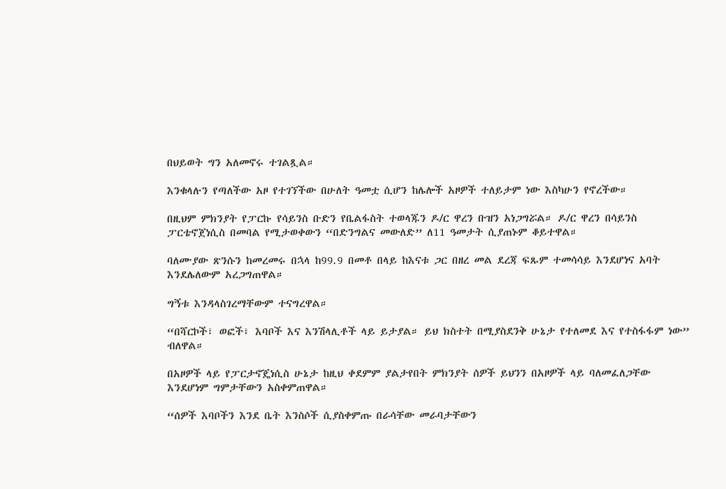በህይወት ግን አለመኖሩ ተገልጿል።

እንቁላሉን የጣለችው አዞ የተገኘችው በሁለት ዓመቷ ሲሆን ከሌሎች አዞዎች ተለይታም ነው እስካሁን የኖረችው።

በዚህም ምክንያት የፓርኩ የሳይንስ ቡድን የቤልፋስት ተወላጁን ዶ/ር ዋረን ቡዝን አነጋግሯል። ዶ/ር ዋረን በሳይንስ ፓርቴኖጀነሲስ በመባል የሚታወቀውን “በድንግልና መውለድ” ለ11 ዓመታት ሲያጠኑም ቆይተዋል።

ባለሙያው ጽንሱን ከመረመሩ በኋላ ከ99.9 በመቶ በላይ ከእናቱ ጋር በዘረ መል ደረጃ ፍጹም ተመሳሳይ እንደሆነና አባት እንደሌለውም አረጋግጠዋል።

ግኝቱ እንዳላስገረማቸውም ተናግረዋል።

“በሻርኮች፣ ወፎች፣ እባቦች እና እንሽላሊቶች ላይ ይታያል። ይህ ክስተት በሚያስደንቅ ሁኔታ የተለመደ እና የተስፋፋም ነው” ብለዋል።

በአዞዎች ላይ የፓርታኖጄነሲስ ሁኔታ ከዚህ ቀደምም ያልታየበት ምክንያት ሰዎች ይህንን በአዞዎች ላይ ባለመፈለጋቸው እንደሆነም ግምታቸውን አስቀምጠዋል።

“ሰዎች እባቦችን እንደ ቤት እንስሶች ሲያስቀምጡ በራሳቸው መራባታቸውን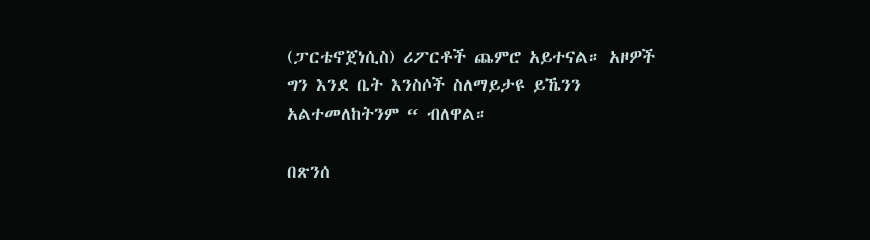(ፓርቴኖጀነሲስ) ሪፖርቶች ጨምሮ አይተናል። አዞዎች ግን እንደ ቤት እንስሶች ስለማይታዩ ይኼንን አልተመለከትንም “ ብለዋል።

በጽንሰ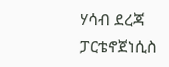ሃሳብ ደረጃ ፓርቴኖጀነሲስ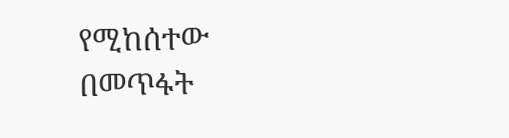የሚከሰተው በመጥፋት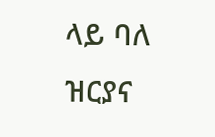ላይ ባለ ዝርያና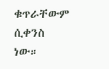ቁጥራቸውም ሲቀንስ ነው።